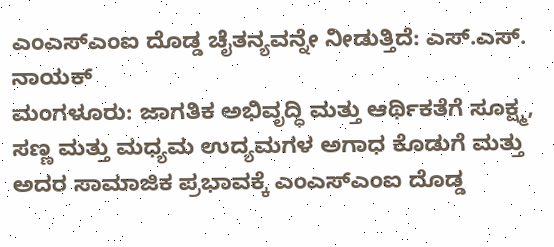ಎಂಎಸ್ಎಂಐ ದೊಡ್ಡ ಚೈತನ್ಯವನ್ನೇ ನೀಡುತ್ತಿದೆ: ಎಸ್.ಎಸ್. ನಾಯಕ್
ಮಂಗಳೂರು: ಜಾಗತಿಕ ಅಭಿವೃದ್ಧಿ ಮತ್ತು ಆರ್ಥಿಕತೆಗೆ ಸೂಕ್ಷ್ಮ, ಸಣ್ಣ ಮತ್ತು ಮಧ್ಯಮ ಉದ್ಯಮಗಳ ಅಗಾಧ ಕೊಡುಗೆ ಮತ್ತು ಅದರ ಸಾಮಾಜಿಕ ಪ್ರಭಾವಕ್ಕೆ ಎಂಎಸ್ಎಂಐ ದೊಡ್ಡ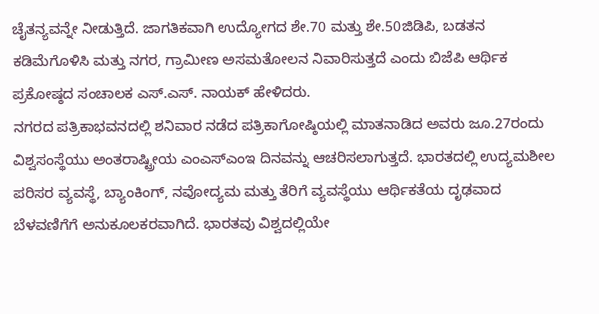ಚೈತನ್ಯವನ್ನೇ ನೀಡುತ್ತಿದೆ. ಜಾಗತಿಕವಾಗಿ ಉದ್ಯೋಗದ ಶೇ.70 ಮತ್ತು ಶೇ.50ಜಿಡಿಪಿ, ಬಡತನ ಕಡಿಮೆಗೊಳಿಸಿ ಮತ್ತು ನಗರ, ಗ್ರಾಮೀಣ ಅಸಮತೋಲನ ನಿವಾರಿಸುತ್ತದೆ ಎಂದು ಬಿಜೆಪಿ ಆರ್ಥಿಕ ಪ್ರಕೋಷ್ಠದ ಸಂಚಾಲಕ ಎಸ್.ಎಸ್. ನಾಯಕ್ ಹೇಳಿದರು.
ನಗರದ ಪತ್ರಿಕಾಭವನದಲ್ಲಿ ಶನಿವಾರ ನಡೆದ ಪತ್ರಿಕಾಗೋಷ್ಠಿಯಲ್ಲಿ ಮಾತನಾಡಿದ ಅವರು ಜೂ.27ರಂದು ವಿಶ್ವಸಂಸ್ಥೆಯು ಅಂತರಾಷ್ಟ್ರೀಯ ಎಂಎಸ್ಎಂಇ ದಿನವನ್ನು ಆಚರಿಸಲಾಗುತ್ತದೆ. ಭಾರತದಲ್ಲಿ ಉದ್ಯಮಶೀಲ ಪರಿಸರ ವ್ಯವಸ್ಥೆ, ಬ್ಯಾಂಕಿಂಗ್, ನವೋದ್ಯಮ ಮತ್ತು ತೆರಿಗೆ ವ್ಯವಸ್ಥೆಯು ಆರ್ಥಿಕತೆಯ ದೃಢವಾದ ಬೆಳವಣಿಗೆಗೆ ಅನುಕೂಲಕರವಾಗಿದೆ. ಭಾರತವು ವಿಶ್ವದಲ್ಲಿಯೇ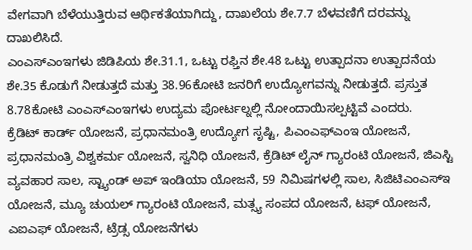ವೇಗವಾಗಿ ಬೆಳೆಯುತ್ತಿರುವ ಆರ್ಥಿಕತೆಯಾಗಿದ್ದು, ದಾಖಲೆಯ ಶೇ.7.7 ಬೆಳವಣಿಗೆ ದರವನ್ನು ದಾಖಲಿಸಿದೆ.
ಎಂಎಸ್ಎಂಇಗಳು ಜಿಡಿಪಿಯ ಶೇ.31.1, ಒಟ್ಟು ರಫ್ತಿನ ಶೇ.48 ಒಟ್ಟು ಉತ್ಪಾದನಾ ಉತ್ಪಾದನೆಯ ಶೇ.35 ಕೊಡುಗೆ ನೀಡುತ್ತದೆ ಮತ್ತು 38.96ಕೋಟಿ ಜನರಿಗೆ ಉದ್ಯೋಗವನ್ನು ನೀಡುತ್ತದೆ. ಪ್ರಸ್ತುತ 8.78ಕೋಟಿ ಎಂಎಸ್ಎಂಇಗಳು ಉದ್ಯಮ ಪೋರ್ಟಲ್ನಲ್ಲಿ ನೋಂದಾಯಿಸಲ್ಪಟ್ಟಿವೆ ಎಂದರು.
ಕ್ರೆಡಿಟ್ ಕಾರ್ಡ್ ಯೋಜನೆ, ಪ್ರಧಾನಮಂತ್ರಿ ಉದ್ಯೋಗ ಸೃಷ್ಟಿ, ಪಿಎಂಎಫ್ಎಂಇ ಯೋಜನೆ, ಪ್ರಧಾನಮಂತ್ರಿ ವಿಶ್ವಕರ್ಮ ಯೋಜನೆ, ಸ್ವನಿಧಿ ಯೋಜನೆ, ಕ್ರೆಡಿಟ್ ಲೈನ್ ಗ್ಯಾರಂಟಿ ಯೋಜನೆ, ಜಿಎಸ್ಟಿ ವ್ಯವಹಾರ ಸಾಲ, ಸ್ಟ್ಯಾಂಡ್ ಅಪ್ ಇಂಡಿಯಾ ಯೋಜನೆ, 59 ನಿಮಿಷಗಳಲ್ಲಿ ಸಾಲ, ಸಿಜಿಟಿಎಂಎಸ್ಇ ಯೋಜನೆ, ಮ್ಯೂ ಚುಯಲ್ ಗ್ಯಾರಂಟಿ ಯೋಜನೆ, ಮತ್ಸ್ಯ ಸಂಪದ ಯೋಜನೆ, ಟಫ್ ಯೋಜನೆ, ಎಐಎಫ್ ಯೋಜನೆ, ಟ್ರೆಡ್ಸ ಯೋಜನೆಗಳು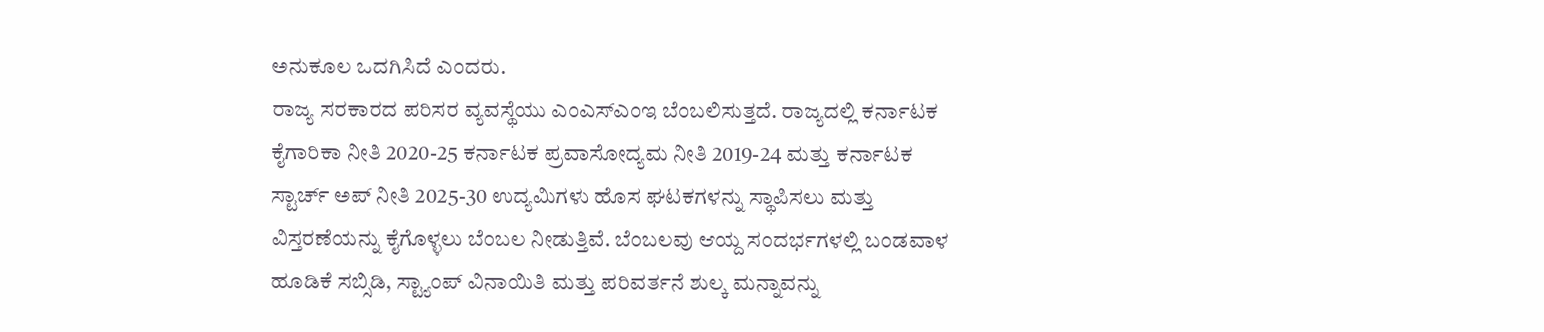ಅನುಕೂಲ ಒದಗಿಸಿದೆ ಎಂದರು.
ರಾಜ್ಯ ಸರಕಾರದ ಪರಿಸರ ವ್ಯವಸ್ಥೆಯು ಎಂಎಸ್ಎಂಇ ಬೆಂಬಲಿಸುತ್ತದೆ. ರಾಜ್ಯದಲ್ಲಿ ಕರ್ನಾಟಕ ಕೈಗಾರಿಕಾ ನೀತಿ 2020-25 ಕರ್ನಾಟಕ ಪ್ರವಾಸೋದ್ಯಮ ನೀತಿ 2019-24 ಮತ್ತು ಕರ್ನಾಟಕ ಸ್ಟಾರ್ಚ್ ಅಪ್ ನೀತಿ 2025-30 ಉದ್ಯಮಿಗಳು ಹೊಸ ಘಟಕಗಳನ್ನು ಸ್ಥಾಪಿಸಲು ಮತ್ತು ವಿಸ್ತರಣೆಯನ್ನು ಕೈಗೊಳ್ಳಲು ಬೆಂಬಲ ನೀಡುತ್ತಿವೆ. ಬೆಂಬಲವು ಆಯ್ದ ಸಂದರ್ಭಗಳಲ್ಲಿ ಬಂಡವಾಳ ಹೂಡಿಕೆ ಸಬ್ಸಿಡಿ, ಸ್ಟ್ಯಾಂಪ್ ವಿನಾಯಿತಿ ಮತ್ತು ಪರಿವರ್ತನೆ ಶುಲ್ಕ ಮನ್ನಾವನ್ನು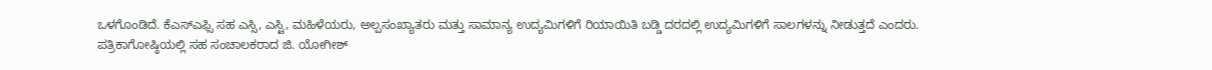ಒಳಗೊಂಡಿದೆ. ಕೆಎಸ್ಎಫ್ಸಿ ಸಹ ಎಸ್ಸಿ, ಎಸ್ಟಿ, ಮಹಿಳೆಯರು, ಅಲ್ಪಸಂಖ್ಯಾತರು ಮತ್ತು ಸಾಮಾನ್ಯ ಉದ್ಯಮಿಗಳಿಗೆ ರಿಯಾಯಿತಿ ಬಡ್ಡಿ ದರದಲ್ಲಿ ಉದ್ಯಮಿಗಳಿಗೆ ಸಾಲಗಳನ್ನು ನೀಡುತ್ತದೆ ಎಂದರು.
ಪತ್ರಿಕಾಗೋಷ್ಠಿಯಲ್ಲಿ ಸಹ ಸಂಚಾಲಕರಾದ ಜಿ. ಯೋಗೀಶ್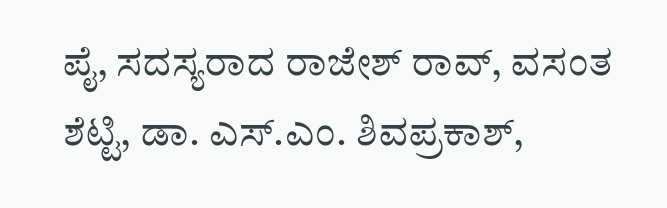ಪೈ, ಸದಸ್ಯರಾದ ರಾಜೇಶ್ ರಾವ್, ವಸಂತ ಶೆಟ್ಟಿ, ಡಾ. ಎಸ್.ಎಂ. ಶಿವಪ್ರಕಾಶ್,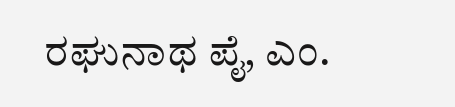ರಘುನಾಥ ಪೈ, ಎಂ.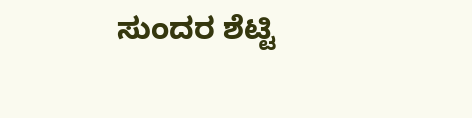ಸುಂದರ ಶೆಟ್ಟಿ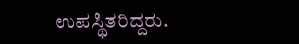ಉಪಸ್ಥಿತರಿದ್ದರು.